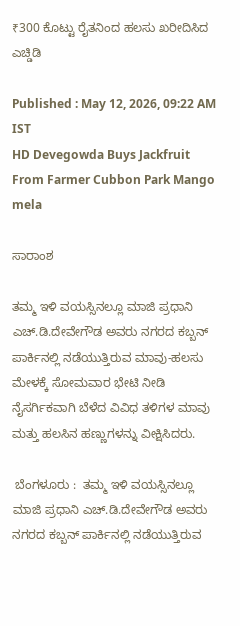₹300 ಕೊಟ್ಟು ರೈತನಿಂದ ಹಲಸು ಖರೀದಿಸಿದ ಎಚ್ಡಿಡಿ

Published : May 12, 2026, 09:22 AM IST
HD Devegowda Buys Jackfruit From Farmer Cubbon Park Mango mela

ಸಾರಾಂಶ

ತಮ್ಮ ಇಳಿ ವಯಸ್ಸಿನಲ್ಲೂ ಮಾಜಿ ಪ್ರಧಾನಿ ಎಚ್‌.ಡಿ.ದೇವೇಗೌಡ ಅವರು ನಗರದ ಕಬ್ಬನ್ ಪಾರ್ಕಿನಲ್ಲಿ ನಡೆಯುತ್ತಿರುವ ಮಾವು-ಹಲಸು ಮೇಳಕ್ಕೆ ಸೋಮವಾರ ಭೇಟಿ ನೀಡಿ ನೈಸರ್ಗಿಕವಾಗಿ ಬೆಳೆದ ವಿವಿಧ ತಳಿಗಳ ಮಾವು ಮತ್ತು ಹಲಸಿನ ಹಣ್ಣುಗಳನ್ನು ವೀಕ್ಷಿಸಿದರು.

 ಬೆಂಗಳೂರು :  ತಮ್ಮ ಇಳಿ ವಯಸ್ಸಿನಲ್ಲೂ ಮಾಜಿ ಪ್ರಧಾನಿ ಎಚ್‌.ಡಿ.ದೇವೇಗೌಡ ಅವರು ನಗರದ ಕಬ್ಬನ್ ಪಾರ್ಕಿನಲ್ಲಿ ನಡೆಯುತ್ತಿರುವ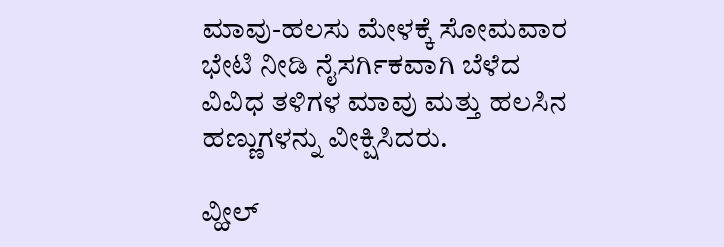ಮಾವು-ಹಲಸು ಮೇಳಕ್ಕೆ ಸೋಮವಾರ ಭೇಟಿ ನೀಡಿ ನೈಸರ್ಗಿಕವಾಗಿ ಬೆಳೆದ ವಿವಿಧ ತಳಿಗಳ ಮಾವು ಮತ್ತು ಹಲಸಿನ ಹಣ್ಣುಗಳನ್ನು ವೀಕ್ಷಿಸಿದರು.

ವ್ಹೀಲ್‌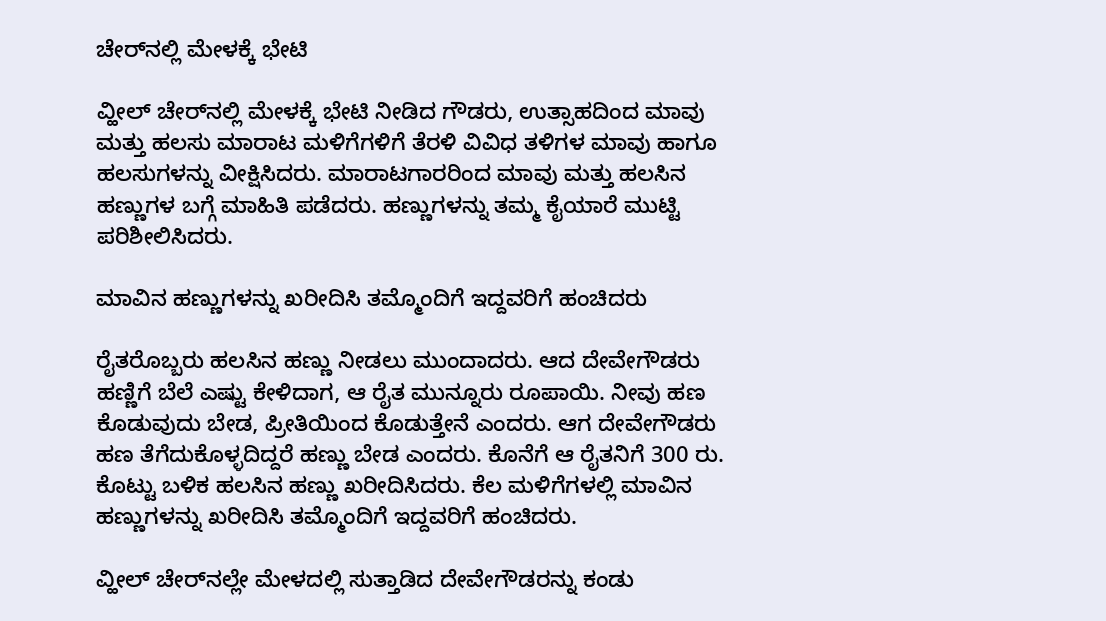ಚೇರ್‌ನಲ್ಲಿ ಮೇಳಕ್ಕೆ ಭೇಟಿ

ವ್ಹೀಲ್‌ ಚೇರ್‌ನಲ್ಲಿ ಮೇಳಕ್ಕೆ ಭೇಟಿ ನೀಡಿದ ಗೌಡರು, ಉತ್ಸಾಹದಿಂದ ಮಾವು ಮತ್ತು ಹಲಸು ಮಾರಾಟ ಮಳಿಗೆಗಳಿಗೆ ತೆರಳಿ ವಿವಿಧ ತಳಿಗಳ ಮಾವು ಹಾಗೂ ಹಲಸುಗಳನ್ನು ವೀಕ್ಷಿಸಿದರು. ಮಾರಾಟಗಾರರಿಂದ ಮಾವು ಮತ್ತು ಹಲಸಿನ ಹಣ್ಣುಗಳ ಬಗ್ಗೆ ಮಾಹಿತಿ ಪಡೆದರು. ಹಣ್ಣುಗಳನ್ನು ತಮ್ಮ ಕೈಯಾರೆ ಮುಟ್ಟಿ ಪರಿಶೀಲಿಸಿದರು.

ಮಾವಿನ ಹಣ್ಣುಗಳನ್ನು ಖರೀದಿಸಿ ತಮ್ಮೊಂದಿಗೆ ಇದ್ದವರಿಗೆ ಹಂಚಿದರು

ರೈತರೊಬ್ಬರು ಹಲಸಿನ ಹಣ್ಣು ನೀಡಲು ಮುಂದಾದರು. ಆದ ದೇವೇಗೌಡರು ಹಣ್ಣಿಗೆ ಬೆಲೆ ಎಷ್ಟು ಕೇಳಿದಾಗ, ಆ ರೈತ ಮುನ್ನೂರು ರೂಪಾಯಿ. ನೀವು ಹಣ ಕೊಡುವುದು ಬೇಡ, ಪ್ರೀತಿಯಿಂದ ಕೊಡುತ್ತೇನೆ ಎಂದರು. ಆಗ ದೇವೇಗೌಡರು ಹಣ ತೆಗೆದುಕೊಳ್ಳದಿದ್ದರೆ ಹಣ್ಣು ಬೇಡ ಎಂದರು. ಕೊನೆಗೆ ಆ ರೈತನಿಗೆ 300 ರು. ಕೊಟ್ಟು ಬಳಿಕ ಹಲಸಿನ ಹಣ್ಣು ಖರೀದಿಸಿದರು. ಕೆಲ ಮಳಿಗೆಗಳಲ್ಲಿ ಮಾವಿನ ಹಣ್ಣುಗಳನ್ನು ಖರೀದಿಸಿ ತಮ್ಮೊಂದಿಗೆ ಇದ್ದವರಿಗೆ ಹಂಚಿದರು.

ವ್ಹೀಲ್‌ ಚೇರ್‌ನಲ್ಲೇ ಮೇಳದಲ್ಲಿ ಸುತ್ತಾಡಿದ ದೇವೇಗೌಡರನ್ನು ಕಂಡು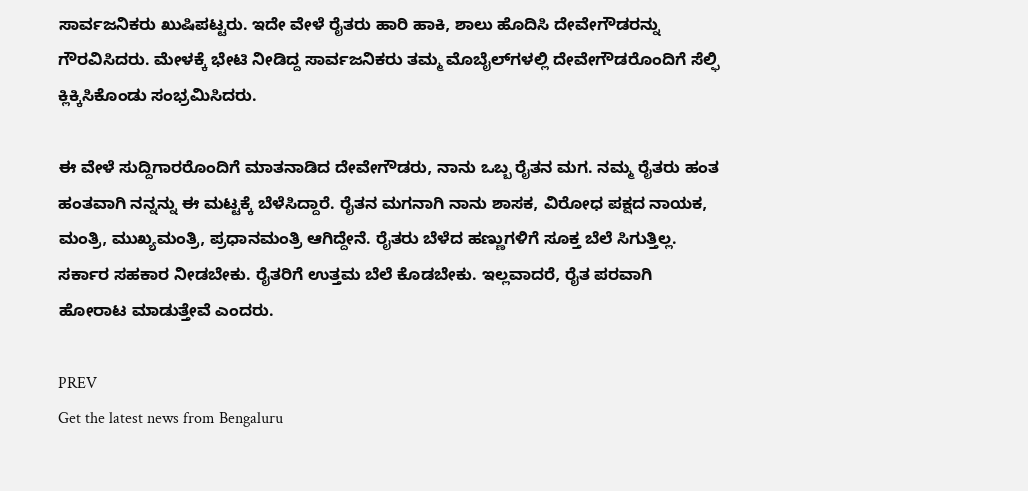ಸಾರ್ವಜನಿಕರು ಖುಷಿಪಟ್ಟರು. ಇದೇ ವೇಳೆ ರೈತರು ಹಾರಿ ಹಾಕಿ, ಶಾಲು ಹೊದಿಸಿ ದೇವೇಗೌಡರನ್ನು ಗೌರವಿಸಿದರು. ಮೇಳಕ್ಕೆ ಭೇಟಿ ನೀಡಿದ್ದ ಸಾರ್ವಜನಿಕರು ತಮ್ಮ ಮೊಬೈಲ್‌ಗಳಲ್ಲಿ ದೇವೇಗೌಡರೊಂದಿಗೆ ಸೆಲ್ಫಿ ಕ್ಲಿಕ್ಕಿಸಿಕೊಂಡು ಸಂಭ್ರಮಿಸಿದರು.

ಈ ವೇಳೆ ಸುದ್ದಿಗಾರರೊಂದಿಗೆ ಮಾತನಾಡಿದ ದೇವೇಗೌಡರು, ನಾನು ಒಬ್ಬ ರೈತನ ಮಗ. ನಮ್ಮ ರೈತರು ಹಂತ ಹಂತವಾಗಿ ನನ್ನನ್ನು ಈ ಮಟ್ಟಕ್ಕೆ ಬೆಳೆಸಿದ್ದಾರೆ. ರೈತನ ಮಗನಾಗಿ ನಾನು ಶಾಸಕ, ವಿರೋಧ ಪಕ್ಷದ ನಾಯಕ, ಮಂತ್ರಿ, ಮುಖ್ಯಮಂತ್ರಿ, ಪ್ರಧಾನಮಂತ್ರಿ ಆಗಿದ್ದೇನೆ. ರೈತರು ಬೆಳೆದ ಹಣ್ಣುಗಳಿಗೆ ಸೂಕ್ತ ಬೆಲೆ ಸಿಗುತ್ತಿಲ್ಲ. ಸರ್ಕಾರ ಸಹಕಾರ ನೀಡಬೇಕು. ರೈತರಿಗೆ ಉತ್ತಮ ಬೆಲೆ ಕೊಡಬೇಕು. ಇಲ್ಲವಾದರೆ, ರೈತ ಪರವಾಗಿ ಹೋರಾಟ ಮಾಡುತ್ತೇವೆ ಎಂದರು.

PREV
Get the latest news from Bengaluru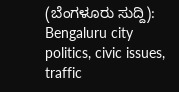(ಬೆಂಗಳೂರು ಸುದ್ದಿ): Bengaluru city politics, civic issues, traffic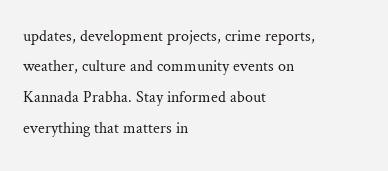updates, development projects, crime reports, weather, culture and community events on Kannada Prabha. Stay informed about everything that matters in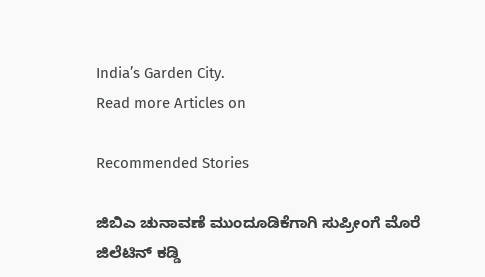India’s Garden City.
Read more Articles on

Recommended Stories

ಜಿಬಿಎ ಚುನಾವಣೆ ಮುಂದೂಡಿಕೆಗಾಗಿ ಸುಪ್ರೀಂಗೆ ಮೊರೆ
ಜಿಲೆಟಿನ್ ಕಡ್ಡಿ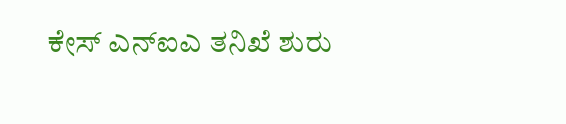ಕೇಸ್‌ ಎನ್‌ಐಎ ತನಿಖೆ ಶುರು